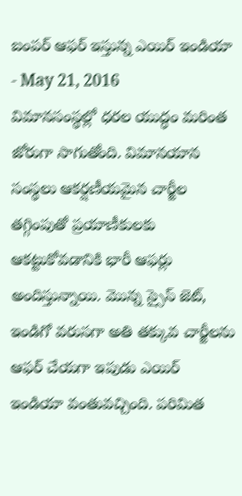బంపర్ ఆఫర్ ఇస్తున్న ఎయిర్ ఇండియా
- May 21, 2016
విమానసంస్థల్లో ధరల యుద్ధం మరింత జోరుగా సాగుతోంది. విమానయాన సంస్థలు ఆకర్షణీయమైన చార్జీల తగ్గింపుతో ప్రయాణీకులకు ఆకట్టుకోవడానికి భారీ ఆఫర్లు అందిస్తున్నాయి. మొన్న స్సైస్ జెట్, ఇండిగో వరుసగా అతి తక్కువ చార్జీలను ఆఫర్ చేయగా ఇపుడు ఎయిర్ ఇండియా వంతువచ్చింది. పరిమిత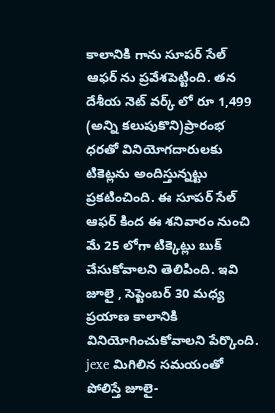కాలానికి గాను సూపర్ సేల్ ఆఫర్ ను ప్రవేశపెట్టింది. తన దేశీయ నెట్ వర్క్ లో రూ 1,499 (అన్ని కలుపుకొని)ప్రారంభ ధరతో వినియోగదారులకు టికెట్లను అందిస్తున్నట్టు ప్రకటించింది. ఈ సూపర్ సేల్ ఆఫర్ కింద ఈ శనివారం నుంచి మే 25 లోగా టిక్కెట్లు బుక్ చేసుకోవాలని తెలిపింది. ఇవి జూలై , సెప్టెంబర్ 30 మధ్య ప్రయాణ కాలానికి వినియోగించుకోవాలని పేర్కొంది.
jexe మిగిలిన సమయంతో పోలిస్తే జూలై-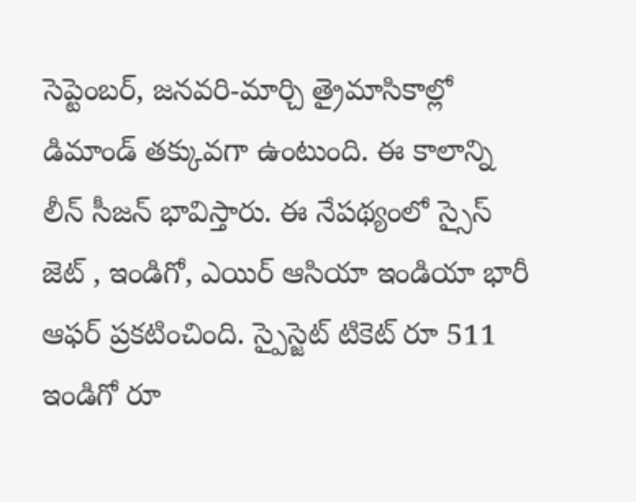సెప్టెంబర్, జనవరి-మార్చి త్రైమాసికాల్లో డిమాండ్ తక్కువగా ఉంటుంది. ఈ కాలాన్ని లీన్ సీజన్ భావిస్తారు. ఈ నేపథ్యంలో స్సైస్ జెట్ , ఇండిగో, ఎయిర్ ఆసియా ఇండియా భారీ ఆఫర్ ప్రకటించింది. స్పైస్జెట్ టికెట్ రూ 511 ఇండిగో రూ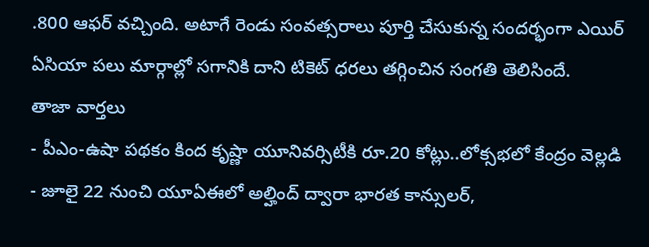.800 ఆఫర్ వచ్చింది. అటాగే రెండు సంవత్సరాలు పూర్తి చేసుకున్న సందర్భంగా ఎయిర్ ఏసియా పలు మార్గాల్లో సగానికి దాని టికెట్ ధరలు తగ్గించిన సంగతి తెలిసిందే.
తాజా వార్తలు
- పీఎం-ఉషా పథకం కింద కృష్ణా యూనివర్సిటీకి రూ.20 కోట్లు..లోక్సభలో కేంద్రం వెల్లడి
- జూలై 22 నుంచి యూఏఈలో అల్హింద్ ద్వారా భారత కాన్సులర్,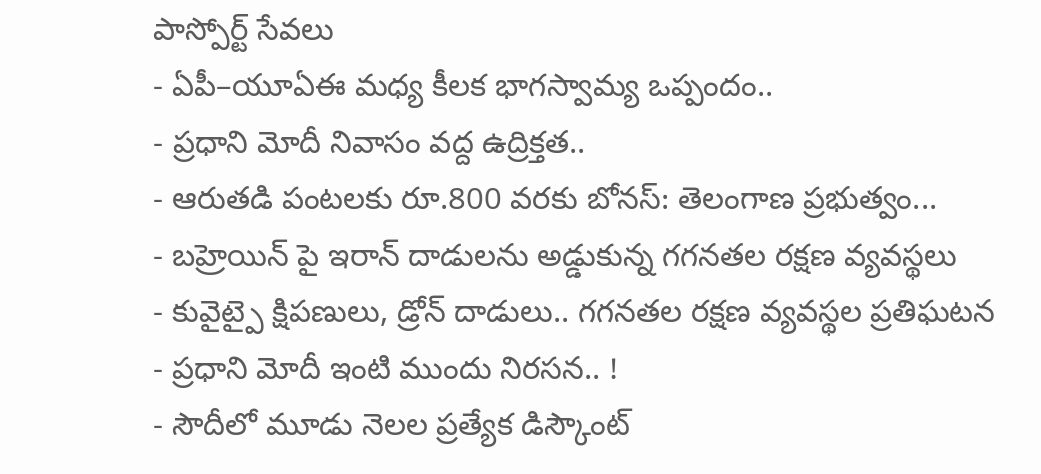పాస్పోర్ట్ సేవలు
- ఏపీ–యూఏఈ మధ్య కీలక భాగస్వామ్య ఒప్పందం..
- ప్రధాని మోదీ నివాసం వద్ద ఉద్రిక్తత..
- ఆరుతడి పంటలకు రూ.800 వరకు బోనస్: తెలంగాణ ప్రభుత్వం...
- బహ్రెయిన్ పై ఇరాన్ దాడులను అడ్డుకున్న గగనతల రక్షణ వ్యవస్థలు
- కువైట్పై క్షిపణులు, డ్రోన్ దాడులు.. గగనతల రక్షణ వ్యవస్థల ప్రతిఘటన
- ప్రధాని మోదీ ఇంటి ముందు నిరసన.. !
- సౌదీలో మూడు నెలల ప్రత్యేక డిస్కౌంట్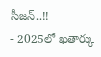సీజన్..!!
- 2025లో ఖతార్కు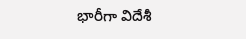భారీగా విదేశీ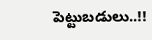పెట్టుబడులు..!!